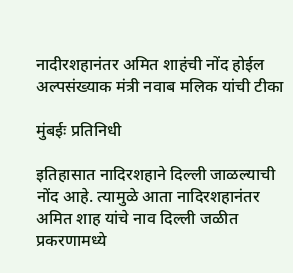नादीरशहानंतर अमित शाहंची नोंद होईल अल्पसंख्याक मंत्री नवाब मलिक यांची टीका

मुंबईः प्रतिनिधी

इतिहासात नादिरशहाने दिल्ली जाळल्याची नोंद आहे. त्यामुळे आता नादिरशहानंतर अमित शाह यांचे नाव दिल्ली जळीत प्रकरणामध्ये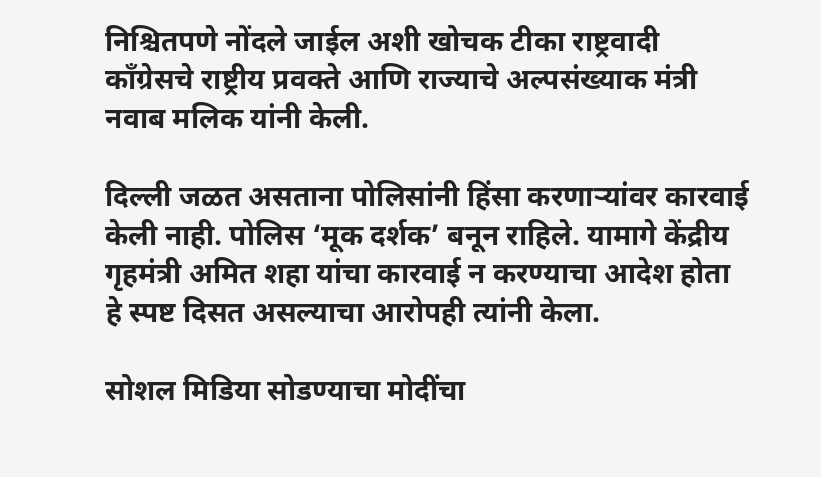निश्चितपणे नोंदले जाईल अशी खोचक टीका राष्ट्रवादी काँग्रेसचे राष्ट्रीय प्रवक्ते आणि राज्याचे अल्पसंख्याक मंत्री नवाब मलिक यांनी केली.

दिल्ली जळत असताना पोलिसांनी हिंसा करणाऱ्यांवर कारवाई केली नाही. पोलिस ‘मूक दर्शक’ बनून राहिले. यामागे केंद्रीय गृहमंत्री अमित शहा यांचा कारवाई न करण्याचा आदेश होता हे स्पष्ट दिसत असल्याचा आरोपही त्यांनी केला.

सोशल मिडिया सोडण्याचा मोदींचा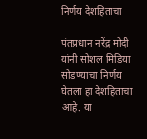निर्णय देशहिताचा

पंतप्रधान नरेंद्र मोदी यांनी सोशल मिडिया सोडण्याचा निर्णय घेतला हा देशहिताचा आहे. या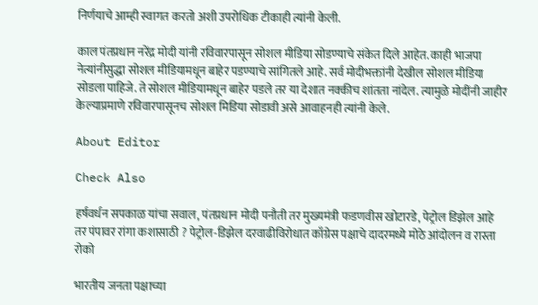निर्णयाचे आम्ही स्वागत करतो अशी उपरोधिक टीकाही त्यांनी केली.

काल पंतप्रधान नरेंद्र मोदी यांनी रविवारपासून सोशल मीडिया सोडण्याचे संकेत दिले आहेत. काही भाजपा नेत्यांनीसुद्धा सोशल मीडियामधून बाहेर पडण्याचे सांगितले आहे. सर्व मोदीभक्तांनी देखील सोशल मीडिया सोडला पाहिजे. ते सोशल मीडियामधून बाहेर पडले तर या देशात नक्कीच शांतता नांदेल. त्यामुळे मोदींनी जाहीर केल्याप्रमाणे रविवारपासूनच सोशल मिडिया सोडावी असे आवाहनही त्यांनी केले.

About Editor

Check Also

हर्षवर्धन सपकाळ यांचा सवाल, पंतप्रधान मोदी पनौती तर मुख्यमंत्री फडणवीस खोटारडे, पेट्रोल डिझेल आहे तर पंपावर रांगा कशासाठी ? पेट्रोल-डिझेल दरवाढीविरोधात काँग्रेस पक्षाचे दादरमध्ये मोठे आंदोलन व रास्ता रोको

भारतीय जनता पक्षाच्या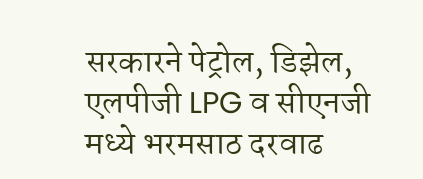सरकारने पेट्रोल, डिझेल, एलपीजी LPG व सीएनजी मध्ये भरमसाठ दरवाढ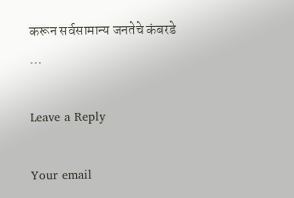करून सर्वसामान्य जनतेचे कंबरडे …

Leave a Reply

Your email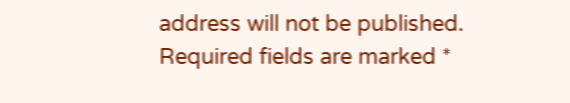address will not be published. Required fields are marked *